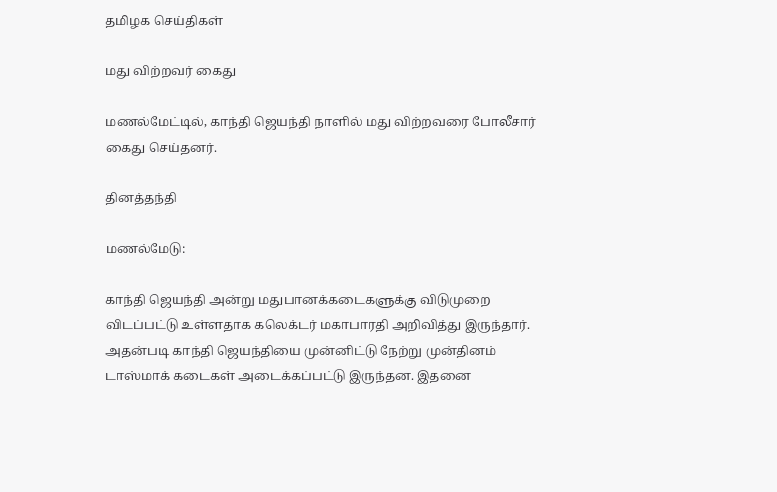தமிழக செய்திகள்

மது விற்றவர் கைது

மணல்மேட்டில், காந்தி ஜெயந்தி நாளில் மது விற்றவரை போலீசார் கைது செய்தனர்.

தினத்தந்தி

மணல்மேடு:

காந்தி ஜெயந்தி அன்று மதுபானக்கடைகளுக்கு விடுமுறை விடப்பட்டு உள்ளதாக கலெக்டர் மகாபாரதி அறிவித்து இருந்தார். அதன்படி காந்தி ஜெயந்தியை முன்னிட்டு நேற்று முன்தினம் டாஸ்மாக் கடைகள் அடைக்கப்பட்டு இருந்தன. இதனை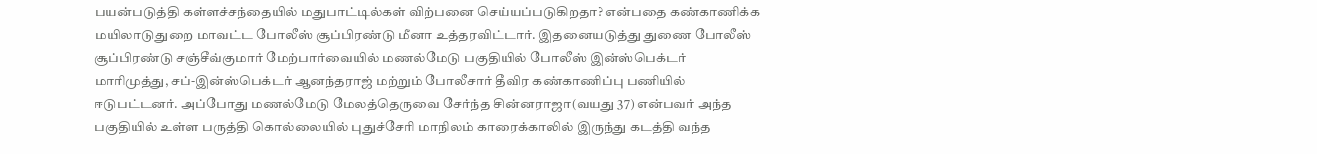பயன்படுத்தி கள்ளச்சந்தையில் மதுபாட்டில்கள் விற்பனை செய்யப்படுகிறதா? என்பதை கண்காணிக்க மயிலாடுதுறை மாவட்ட போலீஸ் சூப்பிரண்டு மீனா உத்தரவிட்டார். இதனையடுத்து துணை போலீஸ் சூப்பிரண்டு சஞ்சீவ்குமார் மேற்பார்வையில் மணல்மேடு பகுதியில் போலீஸ் இன்ஸ்பெக்டர் மாரிமுத்து, சப்-இன்ஸ்பெக்டர் ஆனந்தராஜ் மற்றும் போலீசார் தீவிர கண்காணிப்பு பணியில் ஈடுபட்டனர். அப்போது மணல்மேடு மேலத்தெருவை சேர்ந்த சின்னராஜா(வயது 37) என்பவர் அந்த பகுதியில் உள்ள பருத்தி கொல்லையில் புதுச்சேரி மாநிலம் காரைக்காலில் இருந்து கடத்தி வந்த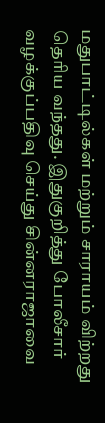மதுபாட்டில்கள் மற்றும் சாராயம் விற்றது தெரிய வந்தது. இதுகுறித்து போலீசார் வழக்குப்பதிவு செய்து சின்னராஜாவை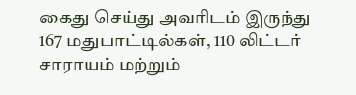கைது செய்து அவரிடம் இருந்து 167 மதுபாட்டில்கள், 110 லிட்டர் சாராயம் மற்றும்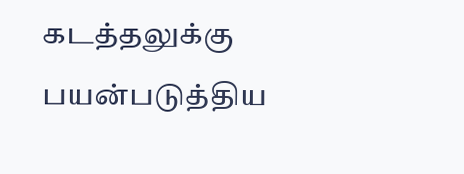கடத்தலுக்கு பயன்படுத்திய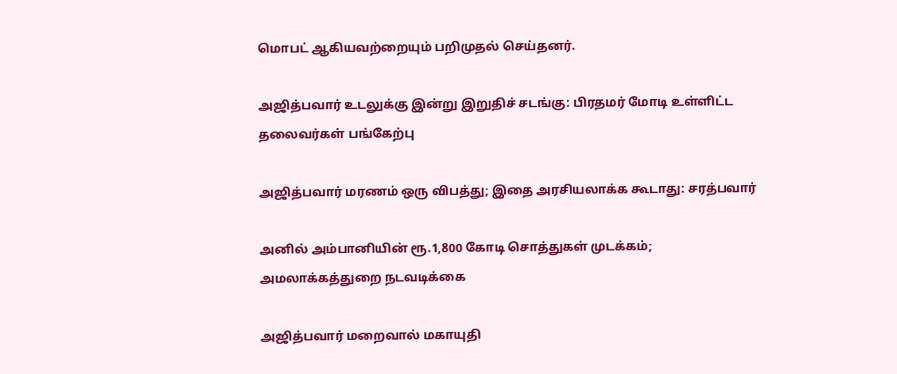மொபட் ஆகியவற்றையும் பறிமுதல் செய்தனர்.

அஜித்பவார் உடலுக்கு இன்று இறுதிச் சடங்கு: பிரதமர் மோடி உள்ளிட்ட தலைவர்கள் பங்கேற்பு

அஜித்பவார் மரணம் ஒரு விபத்து; இதை அரசியலாக்க கூடாது: சரத்பவார்

அனில் அம்பானியின் ரூ.1,800 கோடி சொத்துகள் முடக்கம்; அமலாக்கத்துறை நடவடிக்கை

அஜித்பவார் மறைவால் மகாயுதி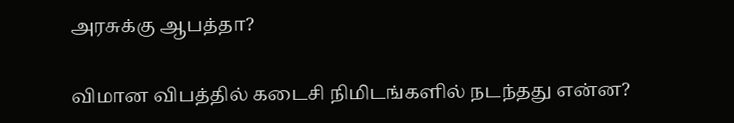அரசுக்கு ஆபத்தா?

விமான விபத்தில் கடைசி நிமிடங்களில் நடந்தது என்ன?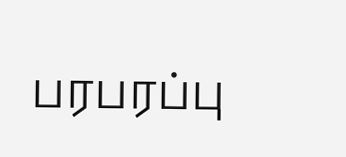பரபரப்பு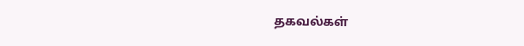தகவல்கள்